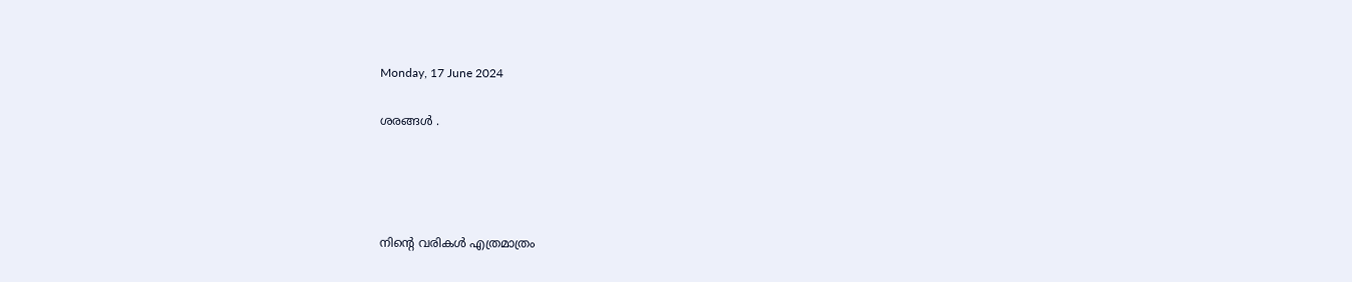Monday, 17 June 2024

ശരങ്ങള്‍ .




നിന്‍റെ വരികള്‍ എത്രമാത്രം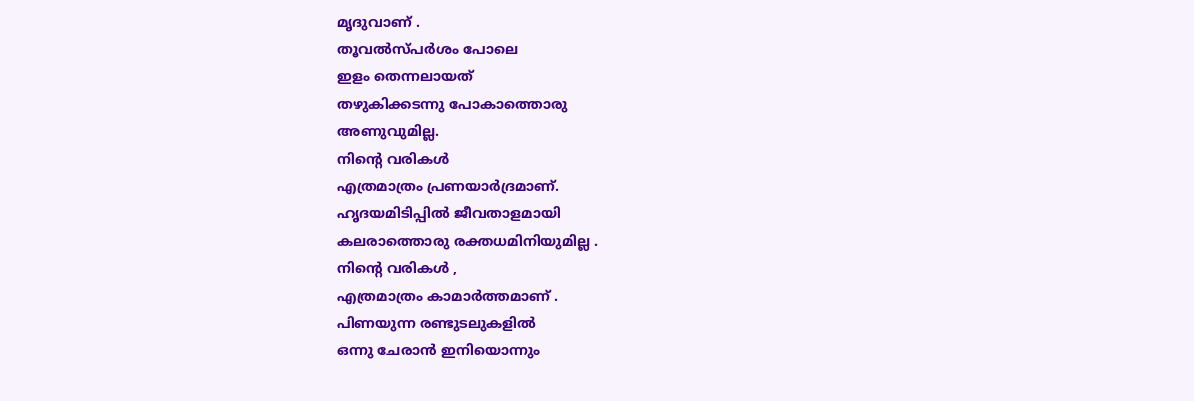മൃദുവാണ് .
തൂവല്‍സ്പര്‍ശം പോലെ
ഇളം തെന്നലായത്
തഴുകിക്കടന്നു പോകാത്തൊരു
അണുവുമില്ല.
നിന്‍റെ വരികള്‍
എത്രമാത്രം പ്രണയാര്‍ദ്രമാണ്.
ഹൃദയമിടിപ്പില്‍ ജീവതാളമായി
കലരാത്തൊരു രക്തധമിനിയുമില്ല .
നിന്‍റെ വരികള്‍ ,
എത്രമാത്രം കാമാര്‍ത്തമാണ് .
പിണയുന്ന രണ്ടുടലുകളില്‍
ഒന്നു ചേരാന്‍ ഇനിയൊന്നും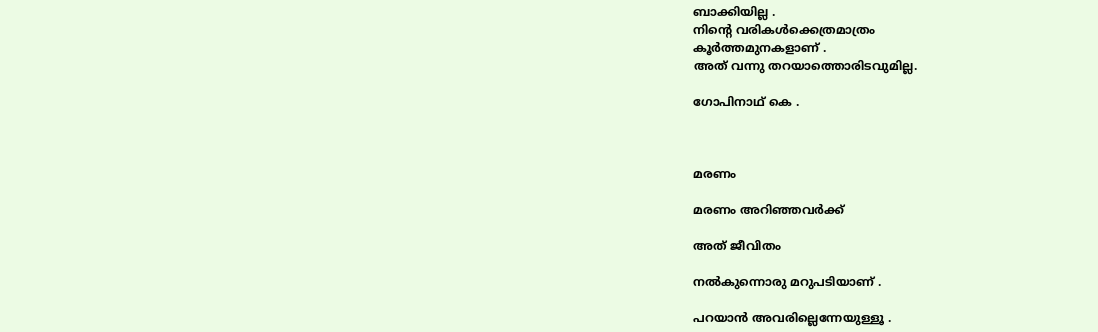ബാക്കിയില്ല .
നിന്‍റെ വരികള്‍ക്കെത്രമാത്രം
കൂര്‍ത്തമുനകളാണ് .
അത് വന്നു തറയാത്തൊരിടവുമില്ല.

ഗോപിനാഥ് കെ .



മരണം

മരണം അറിഞ്ഞവര്‍ക്ക്

അത് ജീവിതം

നല്‍കുന്നൊരു മറുപടിയാണ് .

പറയാന്‍ അവരില്ലെന്നേയുള്ളൂ .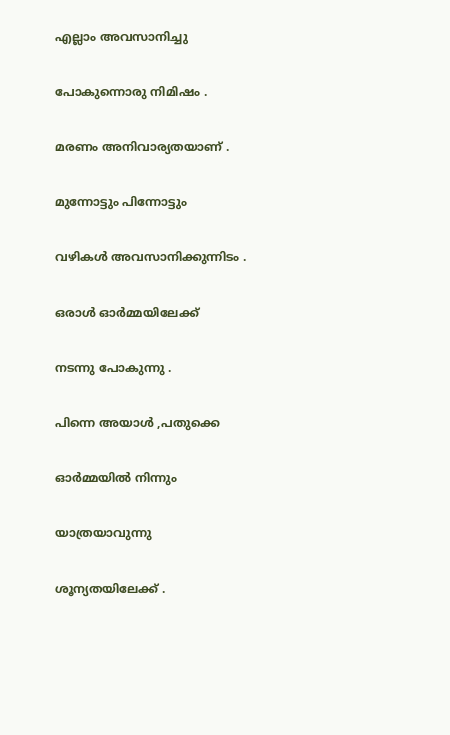എല്ലാം അവസാനിച്ചു

പോകുന്നൊരു നിമിഷം .

മരണം അനിവാര്യതയാണ് .

മുന്നോട്ടും പിന്നോട്ടും

വഴികള്‍ അവസാനിക്കുന്നിടം .

ഒരാള്‍ ഓര്‍മ്മയിലേക്ക്

നടന്നു പോകുന്നു .

പിന്നെ അയാള്‍ ,പതുക്കെ

ഓര്‍മ്മയില്‍ നിന്നും

യാത്രയാവുന്നു

ശൂന്യതയിലേക്ക് .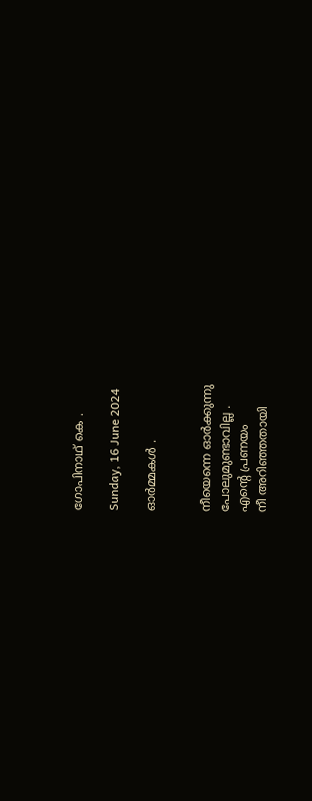ഗോപിനാഥ് കെ .

Sunday, 16 June 2024

ഓര്‍മ്മകള്‍ .


നീയെന്നെ ഓര്‍ക്കുന്നു
പോലുമുണ്ടാവില്ല .
എന്‍റെ പ്രണയം
നീ അറിഞ്ഞതായി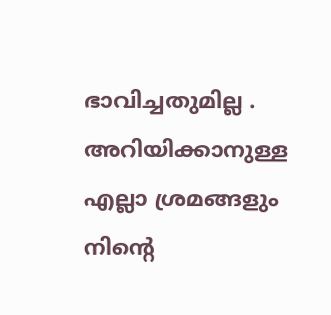ഭാവിച്ചതുമില്ല .
അറിയിക്കാനുള്ള
എല്ലാ ശ്രമങ്ങളും
നിന്‍റെ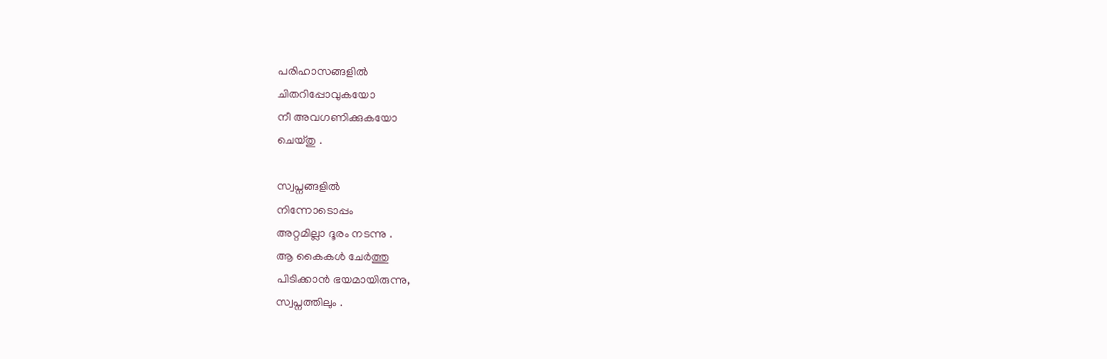പരിഹാസങ്ങളില്‍
ചിതറിപ്പോവുകയോ
നീ അവഗണിക്കുകയോ
ചെയ്തു .

സ്വപ്നങ്ങളില്‍
നിന്നോടൊപ്പം
അറ്റമില്ലാ ദൂരം നടന്നു .
ആ കൈകള്‍ ചേര്‍ത്തു
പിടിക്കാന്‍ ഭയമായിരുന്നു,
സ്വപ്നത്തിലും .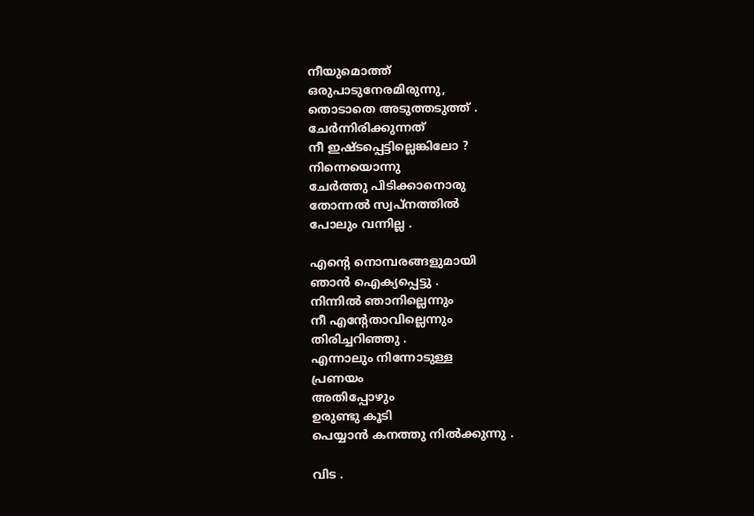നീയുമൊത്ത്
ഒരുപാടുനേരമിരുന്നു,
തൊടാതെ അടുത്തടുത്ത് .
ചേര്‍ന്നിരിക്കുന്നത്
നീ ഇഷ്ടപ്പെട്ടില്ലെങ്കിലോ ?
നിന്നെയൊന്നു
ചേര്‍ത്തു പിടിക്കാനൊരു
തോന്നല്‍ സ്വപ്നത്തില്‍
പോലും വന്നില്ല .

എന്‍റെ നൊമ്പരങ്ങളുമായി
ഞാന്‍ ഐക്യപ്പെട്ടു .
നിന്നില്‍ ഞാനില്ലെന്നും
നീ എന്‍റേതാവില്ലെന്നും
തിരിച്ചറിഞ്ഞു .
എന്നാലും നിന്നോടുള്ള
പ്രണയം
അതിപ്പോഴും
ഉരുണ്ടു കൂടി
പെയ്യാന്‍ കനത്തു നില്‍ക്കുന്നു .

വിട .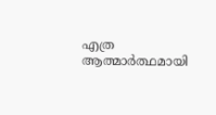എത്ര ആത്മാര്‍ത്ഥമായി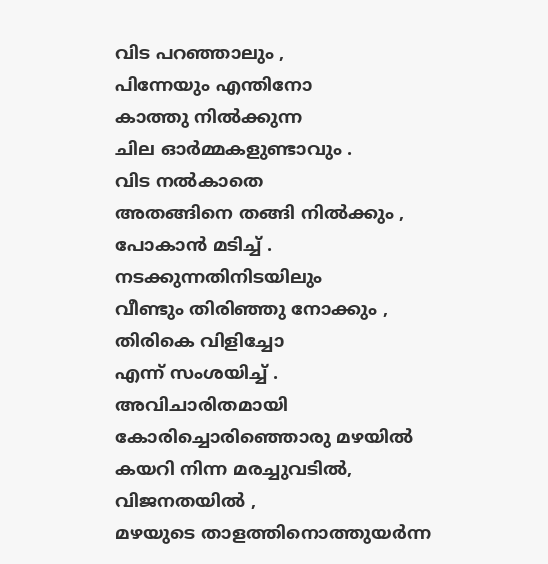വിട പറഞ്ഞാലും ,
പിന്നേയും എന്തിനോ
കാത്തു നില്‍ക്കുന്ന
ചില ഓര്‍മ്മകളുണ്ടാവും .
വിട നല്‍കാതെ
അതങ്ങിനെ തങ്ങി നില്‍ക്കും ,
പോകാന്‍ മടിച്ച് .
നടക്കുന്നതിനിടയിലും
വീണ്ടും തിരിഞ്ഞു നോക്കും ,
തിരികെ വിളിച്ചോ
എന്ന് സംശയിച്ച് .
അവിചാരിതമായി
കോരിച്ചൊരിഞ്ഞൊരു മഴയില്‍
കയറി നിന്ന മരച്ചുവടില്‍,
വിജനതയില്‍ ,
മഴയുടെ താളത്തിനൊത്തുയര്‍ന്ന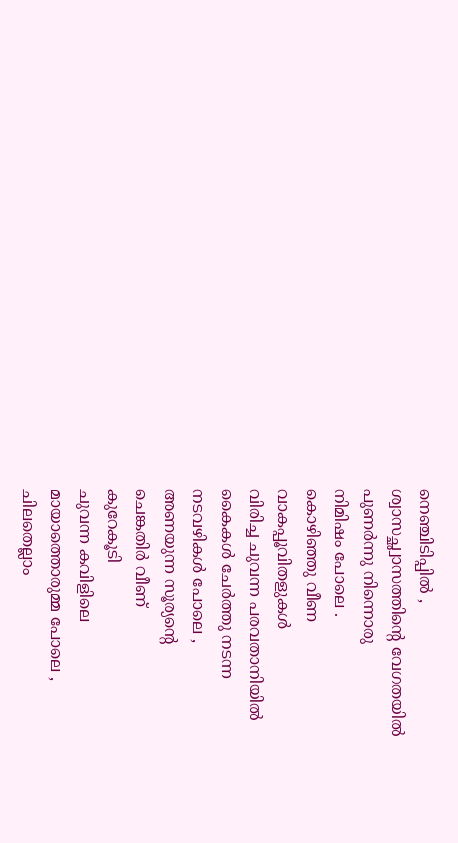നെഞ്ചിടിപ്പില്‍ ,
ശ്വാസച്ഛ്വാസത്തിന്‍റെ വേഗതയില്‍
പുണര്‍ന്നു നിന്നൊരു
നിമിഷം പോലെ .
കൊഴിഞ്ഞു വീണ
വാകപ്പൂവിതളുകള്‍
വിരിച്ച ചുവന്ന പരവതാനിയില്‍
കൈകള്‍ ചേര്‍ത്തു നടന്ന
നടവഴികള്‍ പോലെ ,
അണയുന്ന സൂര്യന്‍റെ
ചെങ്കതിര്‍ വീണ്
കുറേകൂടി
ചുവന്ന കവിളിലെ
മായാത്തൊരുമ്മ പോലെ ,
ചിലതെല്ലാം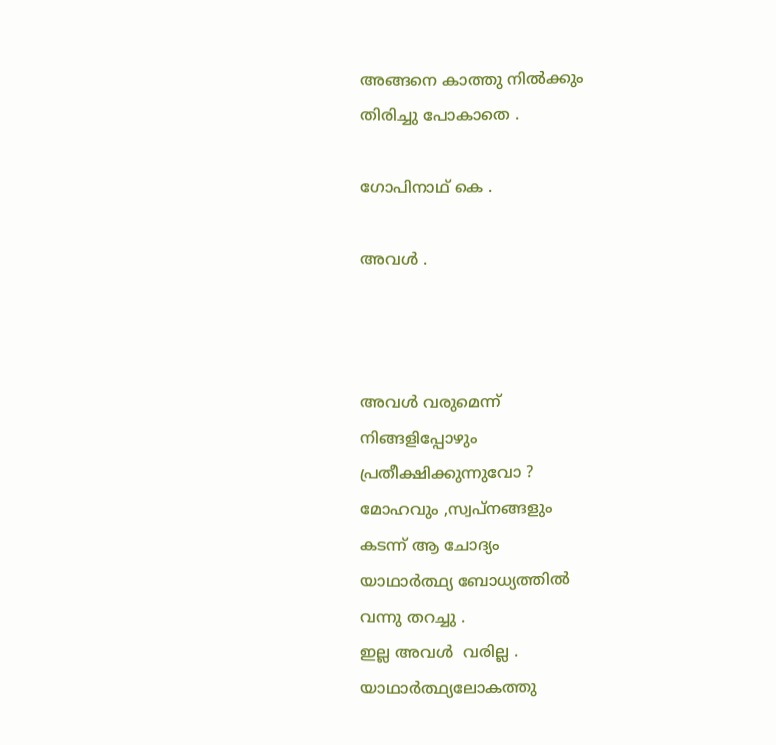അങ്ങനെ കാത്തു നില്‍ക്കും
തിരിച്ചു പോകാതെ .

ഗോപിനാഥ് കെ .

അവള്‍ .



അവള്‍ വരുമെന്ന്
നിങ്ങളിപ്പോഴും
പ്രതീക്ഷിക്കുന്നുവോ ?
മോഹവും ,സ്വപ്നങ്ങളും
കടന്ന് ആ ചോദ്യം
യാഥാര്‍ത്ഥ്യ ബോധ്യത്തില്‍
വന്നു തറച്ചു .
ഇല്ല അവള്‍  വരില്ല .
യാഥാര്‍ത്ഥ്യലോകത്തു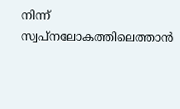നിന്ന്
സ്വപ്നലോകത്തിലെത്താന്‍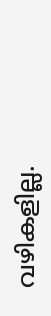വഴികളില്ല.